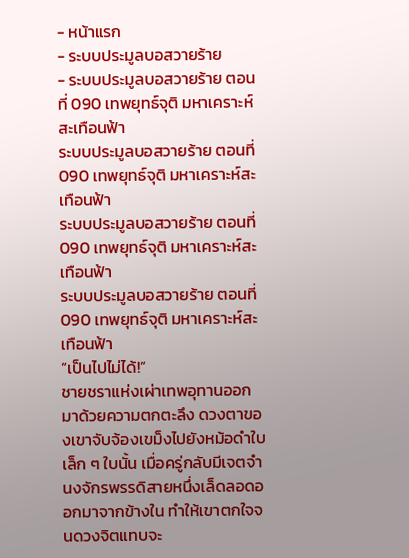- หน้าแรก
- ระบบประมูลบอสวายร้าย
- ระบบประมูลบอสวายร้าย ตอนที่ 090 เทพยุทธ์จุติ มหาเคราะห์สะเทือนฟ้า
ระบบประมูลบอสวายร้าย ตอนที่ 090 เทพยุทธ์จุติ มหาเคราะห์สะเทือนฟ้า
ระบบประมูลบอสวายร้าย ตอนที่ 090 เทพยุทธ์จุติ มหาเคราะห์สะเทือนฟ้า
ระบบประมูลบอสวายร้าย ตอนที่ 090 เทพยุทธ์จุติ มหาเคราะห์สะเทือนฟ้า
“เป็นไปไม่ได้!”
ชายชราแห่งเผ่าเทพอุทานออกมาด้วยความตกตะลึง ดวงตาของเขาจับจ้องเขม็งไปยังหม้อดำใบเล็ก ๆ ใบนั้น เมื่อครู่กลับมีเจตจำนงจักรพรรดิสายหนึ่งเล็ดลอดออกมาจากข้างใน ทำให้เขาตกใจจนดวงจิตแทบจะ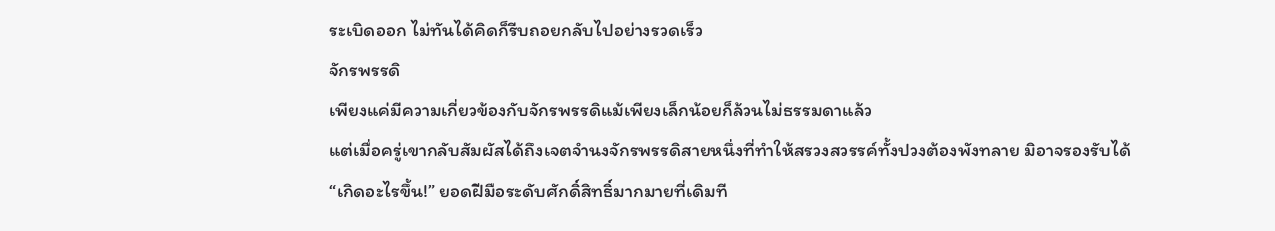ระเบิดออก ไม่ทันได้คิดก็รีบถอยกลับไปอย่างรวดเร็ว
จักรพรรดิ
เพียงแค่มีความเกี่ยวข้องกับจักรพรรดิแม้เพียงเล็กน้อยก็ล้วนไม่ธรรมดาแล้ว
แต่เมื่อครู่เขากลับสัมผัสได้ถึงเจตจำนงจักรพรรดิสายหนึ่งที่ทำให้สรวงสวรรค์ทั้งปวงต้องพังทลาย มิอาจรองรับได้
“เกิดอะไรขึ้น!” ยอดฝีมือระดับศักดิ์สิทธิ์มากมายที่เดิมที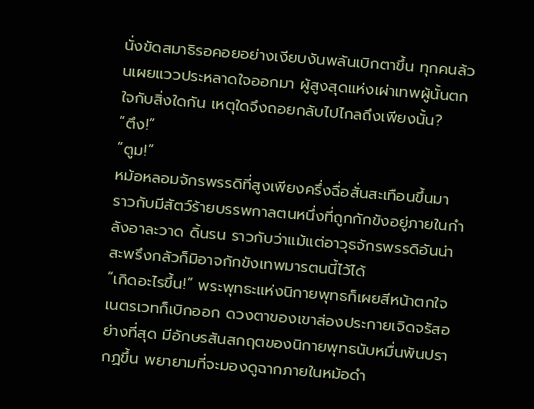นั่งขัดสมาธิรอคอยอย่างเงียบงันพลันเบิกตาขึ้น ทุกคนล้วนเผยแววประหลาดใจออกมา ผู้สูงสุดแห่งเผ่าเทพผู้นั้นตกใจกับสิ่งใดกัน เหตุใดจึงถอยกลับไปไกลถึงเพียงนั้น?
“ตึง!”
“ตูม!”
หม้อหลอมจักรพรรดิที่สูงเพียงครึ่งฉื่อสั่นสะเทือนขึ้นมา ราวกับมีสัตว์ร้ายบรรพกาลตนหนึ่งที่ถูกกักขังอยู่ภายในกำลังอาละวาด ดิ้นรน ราวกับว่าแม้แต่อาวุธจักรพรรดิอันน่าสะพรึงกลัวก็มิอาจกักขังเทพมารตนนี้ไว้ได้
“เกิดอะไรขึ้น!” พระพุทธะแห่งนิกายพุทธก็เผยสีหน้าตกใจ เนตรเวทก็เบิกออก ดวงตาของเขาส่องประกายเจิดจรัสอย่างที่สุด มีอักษรสันสกฤตของนิกายพุทธนับหมื่นพันปรากฏขึ้น พยายามที่จะมองดูฉากภายในหม้อดำ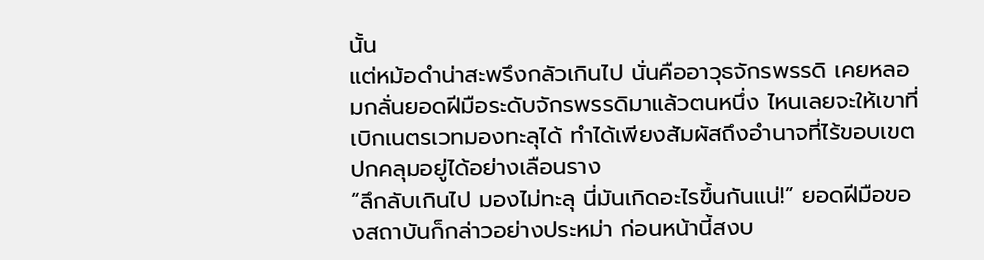นั้น
แต่หม้อดำน่าสะพรึงกลัวเกินไป นั่นคืออาวุธจักรพรรดิ เคยหลอมกลั่นยอดฝีมือระดับจักรพรรดิมาแล้วตนหนึ่ง ไหนเลยจะให้เขาที่เบิกเนตรเวทมองทะลุได้ ทำได้เพียงสัมผัสถึงอำนาจที่ไร้ขอบเขตปกคลุมอยู่ได้อย่างเลือนราง
“ลึกลับเกินไป มองไม่ทะลุ นี่มันเกิดอะไรขึ้นกันแน่!” ยอดฝีมือของสถาบันก็กล่าวอย่างประหม่า ก่อนหน้านี้สงบ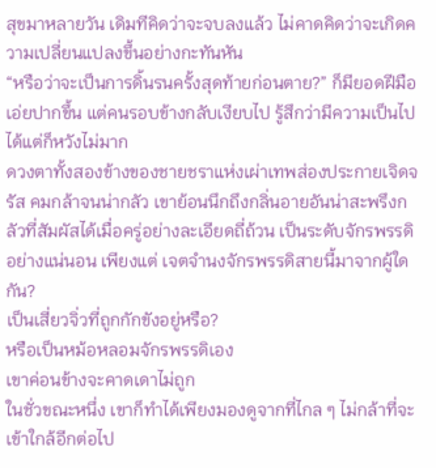สุขมาหลายวัน เดิมทีคิดว่าจะจบลงแล้ว ไม่คาดคิดว่าจะเกิดความเปลี่ยนแปลงขึ้นอย่างกะทันหัน
“หรือว่าจะเป็นการดิ้นรนครั้งสุดท้ายก่อนตาย?” ก็มียอดฝีมือเอ่ยปากขึ้น แต่คนรอบข้างกลับเงียบไป รู้สึกว่ามีความเป็นไปได้แต่ก็หวังไม่มาก
ดวงตาทั้งสองข้างของชายชราแห่งเผ่าเทพส่องประกายเจิดจรัส คมกล้าจนน่ากลัว เขาย้อนนึกถึงกลิ่นอายอันน่าสะพรึงกลัวที่สัมผัสได้เมื่อครู่อย่างละเอียดถี่ถ้วน เป็นระดับจักรพรรดิอย่างแน่นอน เพียงแต่ เจตจำนงจักรพรรดิสายนี้มาจากผู้ใดกัน?
เป็นเสี่ยวจิ่วที่ถูกกักขังอยู่หรือ?
หรือเป็นหม้อหลอมจักรพรรดิเอง
เขาค่อนข้างจะคาดเดาไม่ถูก
ในชั่วขณะหนึ่ง เขาก็ทำได้เพียงมองดูจากที่ไกล ๆ ไม่กล้าที่จะเข้าใกล้อีกต่อไป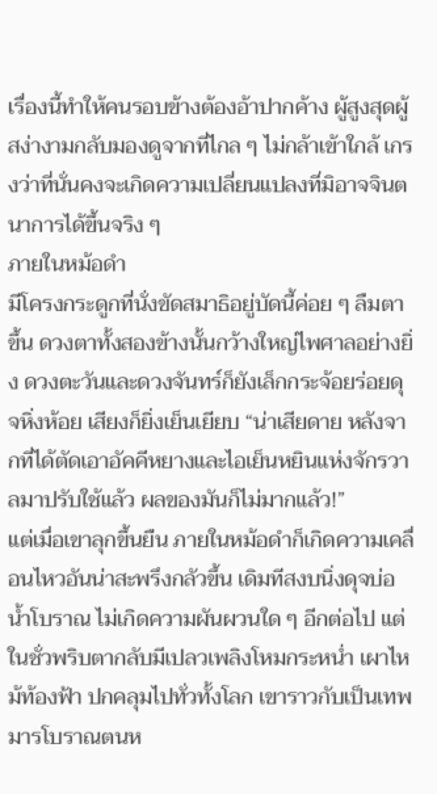เรื่องนี้ทำให้คนรอบข้างต้องอ้าปากค้าง ผู้สูงสุดผู้สง่างามกลับมองดูจากที่ไกล ๆ ไม่กล้าเข้าใกล้ เกรงว่าที่นั่นคงจะเกิดความเปลี่ยนแปลงที่มิอาจจินตนาการได้ขึ้นจริง ๆ
ภายในหม้อดำ
มีโครงกระดูกที่นั่งขัดสมาธิอยู่บัดนี้ค่อย ๆ ลืมตาขึ้น ดวงตาทั้งสองข้างนั้นกว้างใหญ่ไพศาลอย่างยิ่ง ดวงตะวันและดวงจันทร์ก็ยังเล็กกระจ้อยร่อยดุจหิ่งห้อย เสียงก็ยิ่งเย็นเยียบ “น่าเสียดาย หลังจากที่ได้ตัดเอาอัคคีหยางและไอเย็นหยินแห่งจักรวาลมาปรับใช้แล้ว ผลของมันก็ไม่มากแล้ว!”
แต่เมื่อเขาลุกขึ้นยืน ภายในหม้อดำก็เกิดความเคลื่อนไหวอันน่าสะพรึงกลัวขึ้น เดิมทีสงบนิ่งดุจบ่อน้ำโบราณ ไม่เกิดความผันผวนใด ๆ อีกต่อไป แต่ในชั่วพริบตากลับมีเปลวเพลิงโหมกระหน่ำ เผาไหม้ท้องฟ้า ปกคลุมไปทั่วทั้งโลก เขาราวกับเป็นเทพมารโบราณตนห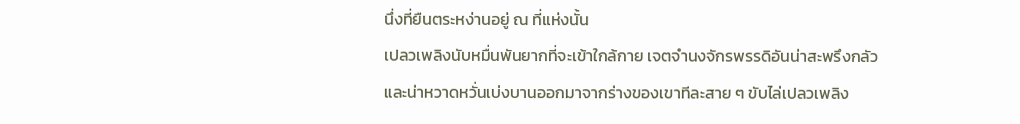นึ่งที่ยืนตระหง่านอยู่ ณ ที่แห่งนั้น
เปลวเพลิงนับหมื่นพันยากที่จะเข้าใกล้กาย เจตจำนงจักรพรรดิอันน่าสะพรึงกลัวและน่าหวาดหวั่นเบ่งบานออกมาจากร่างของเขาทีละสาย ๆ ขับไล่เปลวเพลิง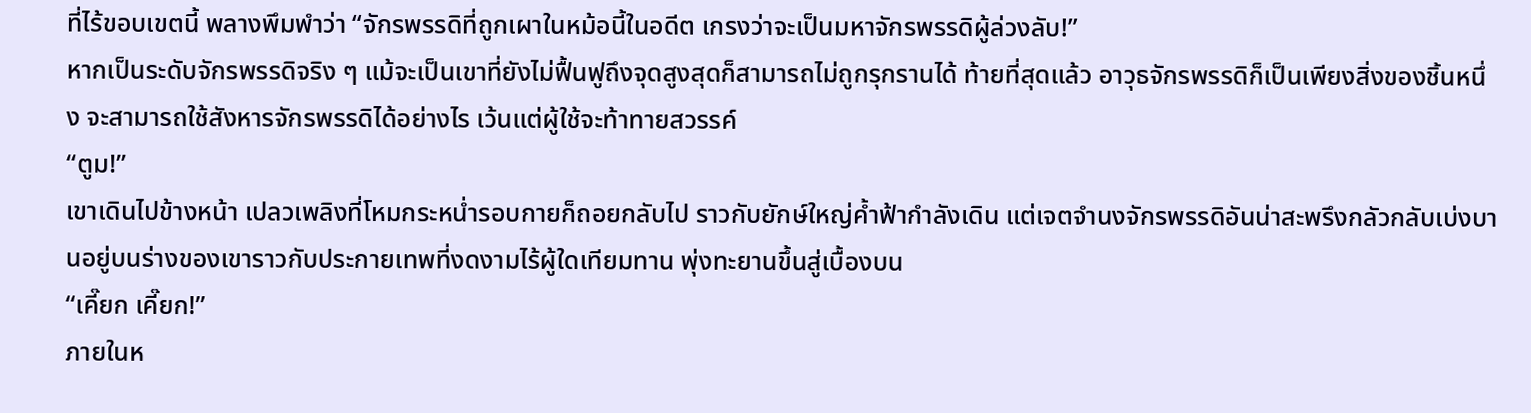ที่ไร้ขอบเขตนี้ พลางพึมพำว่า “จักรพรรดิที่ถูกเผาในหม้อนี้ในอดีต เกรงว่าจะเป็นมหาจักรพรรดิผู้ล่วงลับ!”
หากเป็นระดับจักรพรรดิจริง ๆ แม้จะเป็นเขาที่ยังไม่ฟื้นฟูถึงจุดสูงสุดก็สามารถไม่ถูกรุกรานได้ ท้ายที่สุดแล้ว อาวุธจักรพรรดิก็เป็นเพียงสิ่งของชิ้นหนึ่ง จะสามารถใช้สังหารจักรพรรดิได้อย่างไร เว้นแต่ผู้ใช้จะท้าทายสวรรค์
“ตูม!”
เขาเดินไปข้างหน้า เปลวเพลิงที่โหมกระหน่ำรอบกายก็ถอยกลับไป ราวกับยักษ์ใหญ่ค้ำฟ้ากำลังเดิน แต่เจตจำนงจักรพรรดิอันน่าสะพรึงกลัวกลับเบ่งบานอยู่บนร่างของเขาราวกับประกายเทพที่งดงามไร้ผู้ใดเทียมทาน พุ่งทะยานขึ้นสู่เบื้องบน
“เคี๊ยก เคี๊ยก!”
ภายในห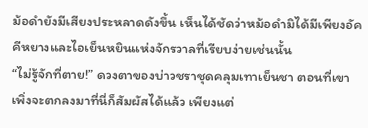ม้อดำยังมีเสียงประหลาดดังขึ้น เห็นได้ชัดว่าหม้อดำมิได้มีเพียงอัคคีหยางและไอเย็นหยินแห่งจักรวาลที่เรียบง่ายเช่นนั้น
“ไม่รู้จักที่ตาย!” ดวงตาของบ่าวชราชุดคลุมเทาเย็นชา ตอนที่เขาเพิ่งจะตกลงมาที่นี่ก็สัมผัสได้แล้ว เพียงแต่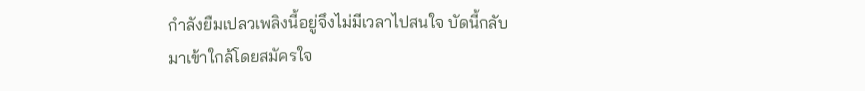กำลังยืมเปลวเพลิงนี้อยู่จึงไม่มีเวลาไปสนใจ บัดนี้กลับมาเข้าใกล้โดยสมัครใจ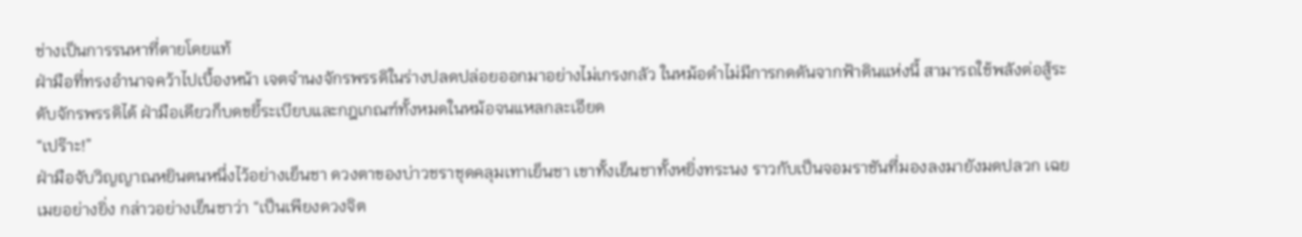ช่างเป็นการรนหาที่ตายโดยแท้
ฝ่ามือที่ทรงอำนาจคว้าไปเบื้องหน้า เจตจำนงจักรพรรดิในร่างปลดปล่อยออกมาอย่างไม่เกรงกลัว ในหม้อดำไม่มีการกดดันจากฟ้าดินแห่งนี้ สามารถใช้พลังต่อสู้ระดับจักรพรรดิได้ ฝ่ามือเดียวก็บดขยี้ระเบียบและกฎเกณฑ์ทั้งหมดในหม้อจนแหลกละเอียด
“เปร๊าะ!”
ฝ่ามือจับวิญญาณหยินตนหนึ่งไว้อย่างเย็นชา ดวงตาของบ่าวชราชุดคลุมเทาเย็นชา เขาทั้งเย็นชาทั้งหยิ่งทระนง ราวกับเป็นจอมราชันที่มองลงมายังมดปลวก เฉยเมยอย่างยิ่ง กล่าวอย่างเย็นชาว่า “เป็นเพียงดวงจิต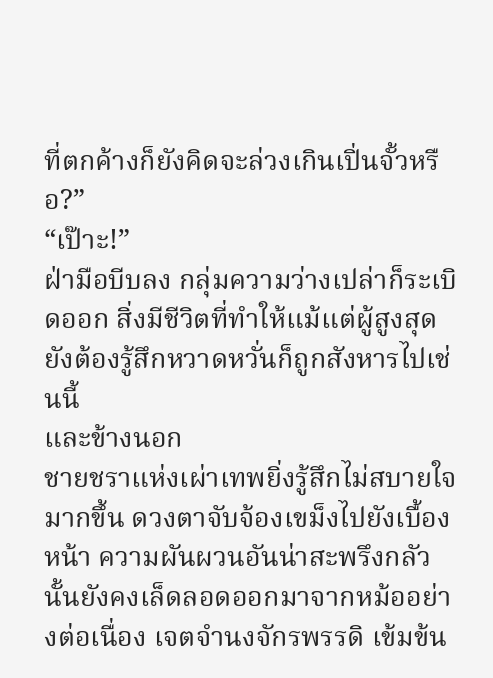ที่ตกค้างก็ยังคิดจะล่วงเกินเปิ่นจั้วหรือ?”
“เป๊าะ!”
ฝ่ามือบีบลง กลุ่มความว่างเปล่าก็ระเบิดออก สิ่งมีชีวิตที่ทำให้แม้แต่ผู้สูงสุดยังต้องรู้สึกหวาดหวั่นก็ถูกสังหารไปเช่นนี้
และข้างนอก
ชายชราแห่งเผ่าเทพยิ่งรู้สึกไม่สบายใจมากขึ้น ดวงตาจับจ้องเขม็งไปยังเบื้องหน้า ความผันผวนอันน่าสะพรึงกลัวนั้นยังคงเล็ดลอดออกมาจากหม้ออย่างต่อเนื่อง เจตจำนงจักรพรรดิ เข้มข้น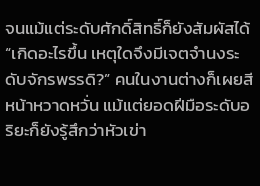จนแม้แต่ระดับศักดิ์สิทธิ์ก็ยังสัมผัสได้
“เกิดอะไรขึ้น เหตุใดจึงมีเจตจำนงระดับจักรพรรดิ?” คนในงานต่างก็เผยสีหน้าหวาดหวั่น แม้แต่ยอดฝีมือระดับอริยะก็ยังรู้สึกว่าหัวเข่า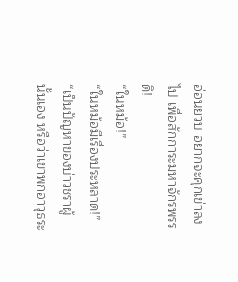อ่อนยวบ อยากจะคุกเข่าลงไป เพื่อสักการะมหาจักรพรรดิ!
“ในหม้อ!”
“ในหม้อมีเรื่องประหลาด!”
“เป็นปัญหาของบ่าวชราผู้นั้นเอง หรือว่าเขาพกอาวุธระ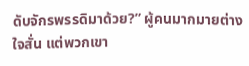ดับจักรพรรดิมาด้วย?” ผู้คนมากมายต่างใจสั่น แต่พวกเขา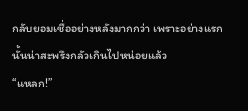กลับยอมเชื่ออย่างหลังมากกว่า เพราะอย่างแรกนั้นน่าสะพรึงกลัวเกินไปหน่อยแล้ว
“แหลก!”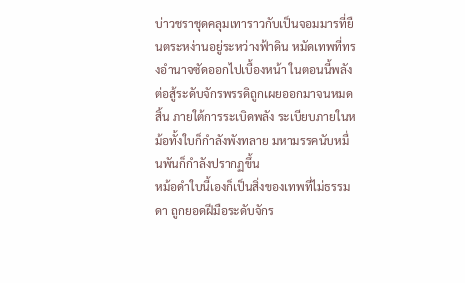บ่าวชราชุดคลุมเทาราวกับเป็นจอมมารที่ยืนตระหง่านอยู่ระหว่างฟ้าดิน หมัดเทพที่ทรงอำนาจซัดออกไปเบื้องหน้า ในตอนนี้พลังต่อสู้ระดับจักรพรรดิถูกเผยออกมาจนหมดสิ้น ภายใต้การระเบิดพลัง ระเบียบภายในหม้อทั้งใบก็กำลังพังทลาย มหามรรคนับหมื่นพันก็กำลังปรากฏขึ้น
หม้อดำใบนี้เองก็เป็นสิ่งของเทพที่ไม่ธรรมดา ถูกยอดฝีมือระดับจักร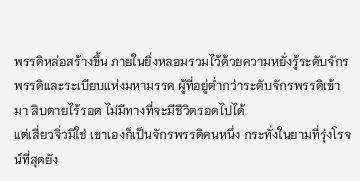พรรดิหล่อสร้างขึ้น ภายในยิ่งหลอมรวมไว้ด้วยความหยั่งรู้ระดับจักรพรรดิและระเบียบแห่งมหามรรค ผู้ที่อยู่ต่ำกว่าระดับจักรพรรดิเข้ามา สิบตายไร้รอด ไม่มีทางที่จะมีชีวิตรอดไปได้
แต่เสี่ยวจิ่วมิใช่ เขาเองก็เป็นจักรพรรดิคนหนึ่ง กระทั่งในยามที่รุ่งโรจน์ที่สุดยัง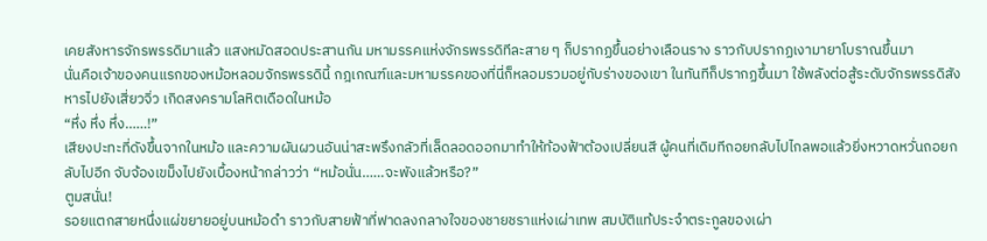เคยสังหารจักรพรรดิมาแล้ว แสงหมัดสอดประสานกัน มหามรรคแห่งจักรพรรดิทีละสาย ๆ ก็ปรากฏขึ้นอย่างเลือนราง ราวกับปรากฏเงามายาโบราณขึ้นมา
นั่นคือเจ้าของคนแรกของหม้อหลอมจักรพรรดินี้ กฎเกณฑ์และมหามรรคของที่นี่ก็หลอมรวมอยู่กับร่างของเขา ในทันทีก็ปรากฏขึ้นมา ใช้พลังต่อสู้ระดับจักรพรรดิสังหารไปยังเสี่ยวจิ่ว เกิดสงครามโลหิตเดือดในหม้อ
“หึ่ง หึ่ง หึ่ง……!”
เสียงปะทะที่ดังขึ้นจากในหม้อ และความผันผวนอันน่าสะพรึงกลัวที่เล็ดลอดออกมาทำให้ท้องฟ้าต้องเปลี่ยนสี ผู้คนที่เดิมทีถอยกลับไปไกลพอแล้วยิ่งหวาดหวั่นถอยกลับไปอีก จับจ้องเขม็งไปยังเบื้องหน้ากล่าวว่า “หม้อนั่น……จะพังแล้วหรือ?”
ตูมสนั่น!
รอยแตกสายหนึ่งแผ่ขยายอยู่บนหม้อดำ ราวกับสายฟ้าที่ฟาดลงกลางใจของชายชราแห่งเผ่าเทพ สมบัติแท้ประจำตระกูลของเผ่า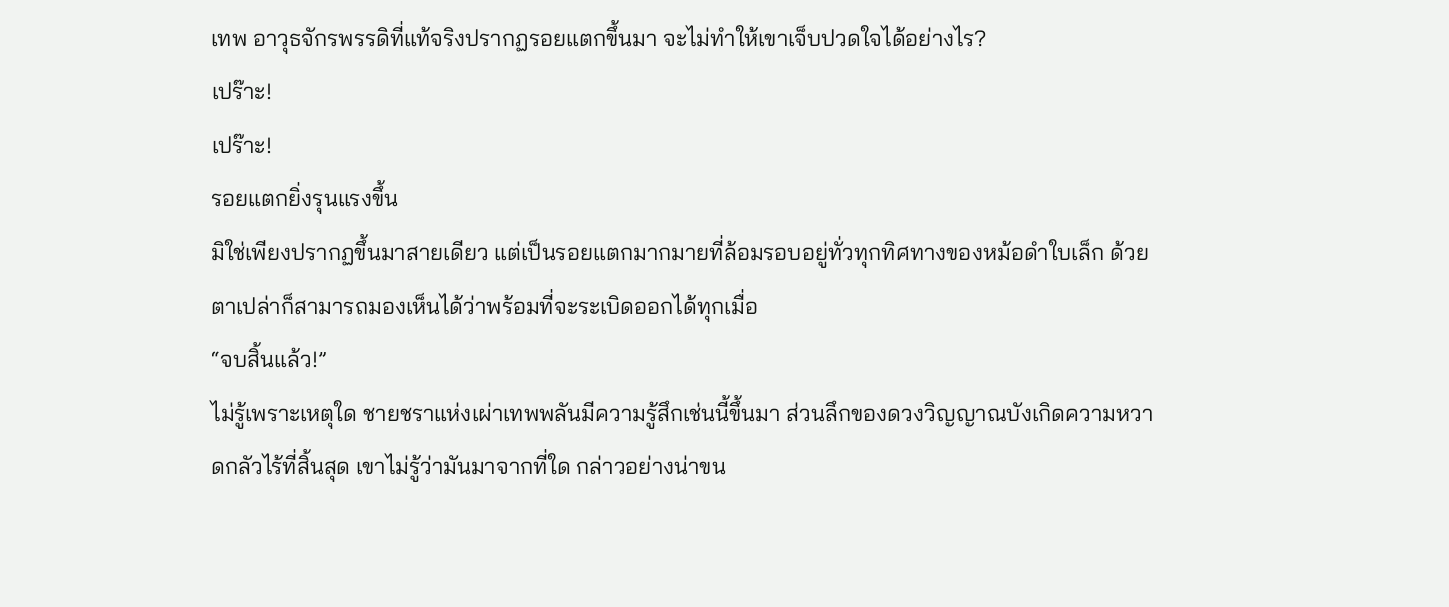เทพ อาวุธจักรพรรดิที่แท้จริงปรากฏรอยแตกขึ้นมา จะไม่ทำให้เขาเจ็บปวดใจได้อย่างไร?
เปร๊าะ!
เปร๊าะ!
รอยแตกยิ่งรุนแรงขึ้น
มิใช่เพียงปรากฏขึ้นมาสายเดียว แต่เป็นรอยแตกมากมายที่ล้อมรอบอยู่ทั่วทุกทิศทางของหม้อดำใบเล็ก ด้วยตาเปล่าก็สามารถมองเห็นได้ว่าพร้อมที่จะระเบิดออกได้ทุกเมื่อ
“จบสิ้นแล้ว!”
ไม่รู้เพราะเหตุใด ชายชราแห่งเผ่าเทพพลันมีความรู้สึกเช่นนี้ขึ้นมา ส่วนลึกของดวงวิญญาณบังเกิดความหวาดกลัวไร้ที่สิ้นสุด เขาไม่รู้ว่ามันมาจากที่ใด กล่าวอย่างน่าขน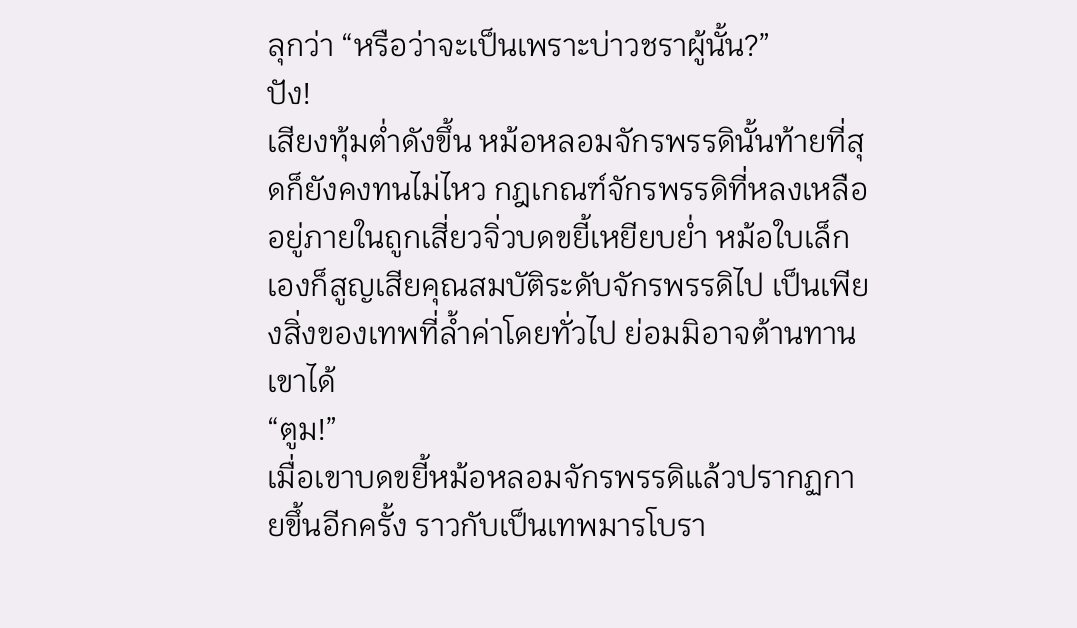ลุกว่า “หรือว่าจะเป็นเพราะบ่าวชราผู้นั้น?”
ปัง!
เสียงทุ้มต่ำดังขึ้น หม้อหลอมจักรพรรดินั้นท้ายที่สุดก็ยังคงทนไม่ไหว กฎเกณฑ์จักรพรรดิที่หลงเหลืออยู่ภายในถูกเสี่ยวจิ่วบดขยี้เหยียบย่ำ หม้อใบเล็กเองก็สูญเสียคุณสมบัติระดับจักรพรรดิไป เป็นเพียงสิ่งของเทพที่ล้ำค่าโดยทั่วไป ย่อมมิอาจต้านทานเขาได้
“ตูม!”
เมื่อเขาบดขยี้หม้อหลอมจักรพรรดิแล้วปรากฏกายขึ้นอีกครั้ง ราวกับเป็นเทพมารโบรา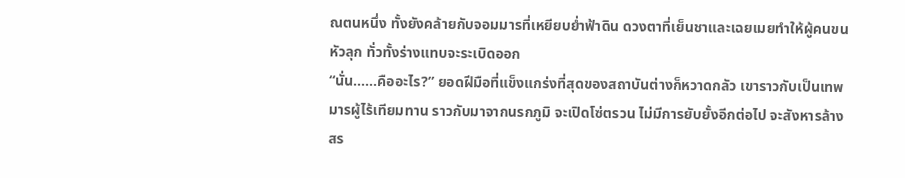ณตนหนึ่ง ทั้งยังคล้ายกับจอมมารที่เหยียบย่ำฟ้าดิน ดวงตาที่เย็นชาและเฉยเมยทำให้ผู้คนขนหัวลุก ทั่วทั้งร่างแทบจะระเบิดออก
“นั่น……คืออะไร?” ยอดฝีมือที่แข็งแกร่งที่สุดของสถาบันต่างก็หวาดกลัว เขาราวกับเป็นเทพมารผู้ไร้เทียมทาน ราวกับมาจากนรกภูมิ จะเปิดโซ่ตรวน ไม่มีการยับยั้งอีกต่อไป จะสังหารล้างสร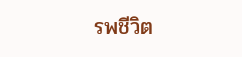รพชีวิต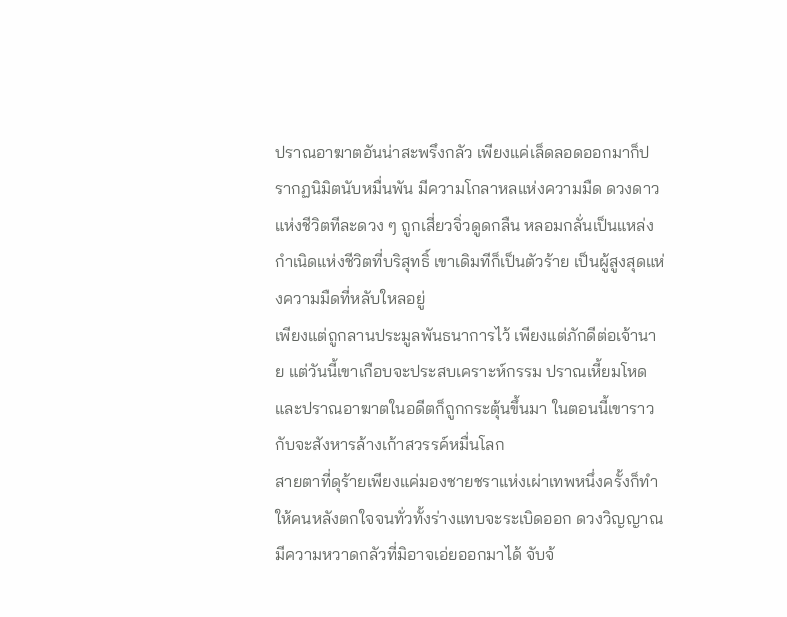ปราณอาฆาตอันน่าสะพรึงกลัว เพียงแค่เล็ดลอดออกมาก็ปรากฏนิมิตนับหมื่นพัน มีความโกลาหลแห่งความมืด ดวงดาวแห่งชีวิตทีละดวง ๆ ถูกเสี่ยวจิ่วดูดกลืน หลอมกลั่นเป็นแหล่งกำเนิดแห่งชีวิตที่บริสุทธิ์ เขาเดิมทีก็เป็นตัวร้าย เป็นผู้สูงสุดแห่งความมืดที่หลับใหลอยู่
เพียงแต่ถูกลานประมูลพันธนาการไว้ เพียงแต่ภักดีต่อเจ้านาย แต่วันนี้เขาเกือบจะประสบเคราะห์กรรม ปราณเหี้ยมโหดและปราณอาฆาตในอดีตก็ถูกกระตุ้นขึ้นมา ในตอนนี้เขาราวกับจะสังหารล้างเก้าสวรรค์หมื่นโลก
สายตาที่ดุร้ายเพียงแค่มองชายชราแห่งเผ่าเทพหนึ่งครั้งก็ทำให้คนหลังตกใจจนทั่วทั้งร่างแทบจะระเบิดออก ดวงวิญญาณมีความหวาดกลัวที่มิอาจเอ่ยออกมาได้ จับจ้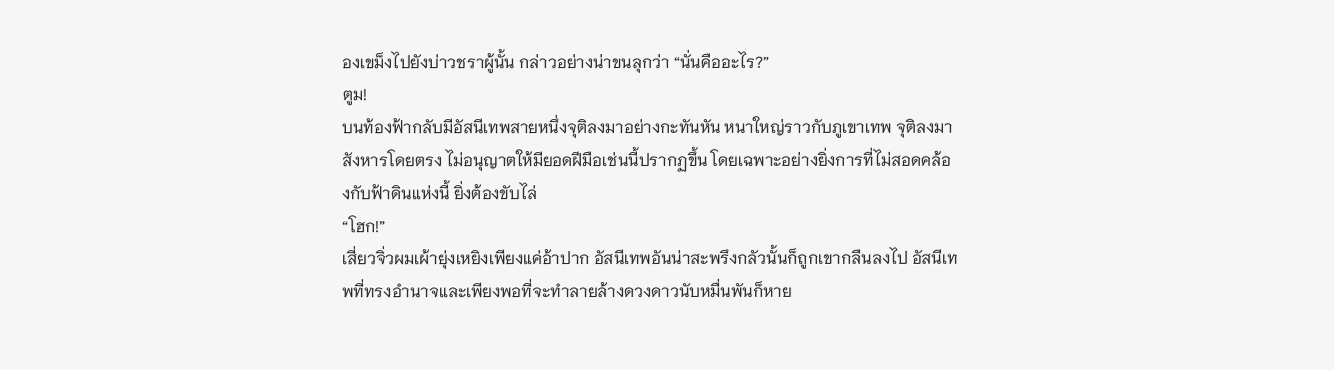องเขม็งไปยังบ่าวชราผู้นั้น กล่าวอย่างน่าขนลุกว่า “นั่นคืออะไร?”
ตูม!
บนท้องฟ้ากลับมีอัสนีเทพสายหนึ่งจุติลงมาอย่างกะทันหัน หนาใหญ่ราวกับภูเขาเทพ จุติลงมาสังหารโดยตรง ไม่อนุญาตให้มียอดฝีมือเช่นนี้ปรากฏขึ้น โดยเฉพาะอย่างยิ่งการที่ไม่สอดคล้องกับฟ้าดินแห่งนี้ ยิ่งต้องขับไล่
“โฮก!”
เสี่ยวจิ่วผมเผ้ายุ่งเหยิงเพียงแค่อ้าปาก อัสนีเทพอันน่าสะพรึงกลัวนั้นก็ถูกเขากลืนลงไป อัสนีเทพที่ทรงอำนาจและเพียงพอที่จะทำลายล้างดวงดาวนับหมื่นพันก็หาย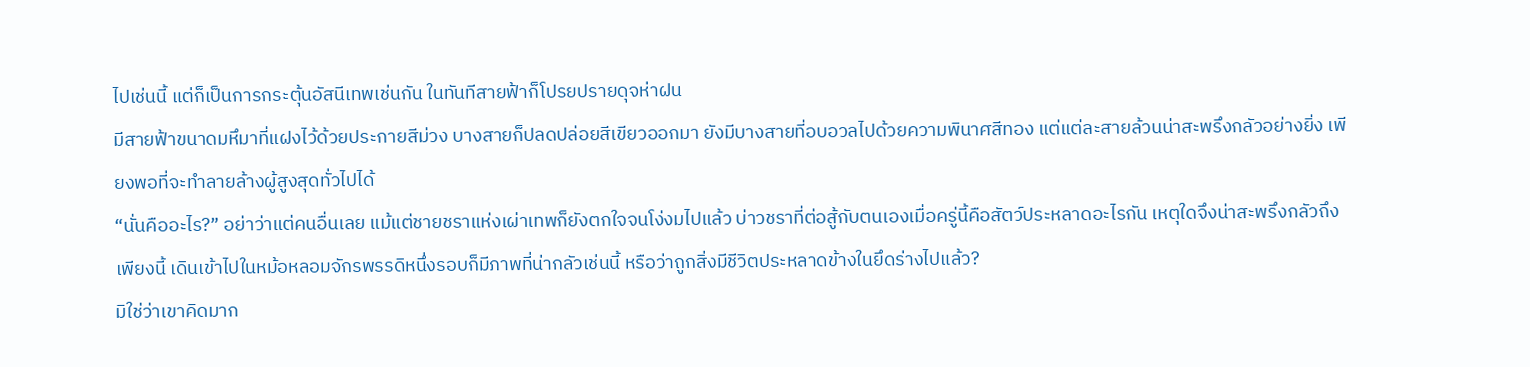ไปเช่นนี้ แต่ก็เป็นการกระตุ้นอัสนีเทพเช่นกัน ในทันทีสายฟ้าก็โปรยปรายดุจห่าฝน
มีสายฟ้าขนาดมหึมาที่แฝงไว้ด้วยประกายสีม่วง บางสายก็ปลดปล่อยสีเขียวออกมา ยังมีบางสายที่อบอวลไปด้วยความพินาศสีทอง แต่แต่ละสายล้วนน่าสะพรึงกลัวอย่างยิ่ง เพียงพอที่จะทำลายล้างผู้สูงสุดทั่วไปได้
“นั่นคืออะไร?” อย่าว่าแต่คนอื่นเลย แม้แต่ชายชราแห่งเผ่าเทพก็ยังตกใจจนโง่งมไปแล้ว บ่าวชราที่ต่อสู้กับตนเองเมื่อครู่นี้คือสัตว์ประหลาดอะไรกัน เหตุใดจึงน่าสะพรึงกลัวถึงเพียงนี้ เดินเข้าไปในหม้อหลอมจักรพรรดิหนึ่งรอบก็มีภาพที่น่ากลัวเช่นนี้ หรือว่าถูกสิ่งมีชีวิตประหลาดข้างในยึดร่างไปแล้ว?
มิใช่ว่าเขาคิดมาก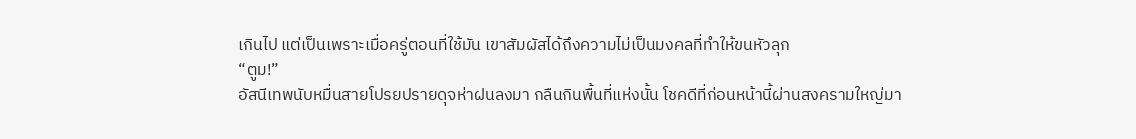เกินไป แต่เป็นเพราะเมื่อครู่ตอนที่ใช้มัน เขาสัมผัสได้ถึงความไม่เป็นมงคลที่ทำให้ขนหัวลุก
“ตูม!”
อัสนีเทพนับหมื่นสายโปรยปรายดุจห่าฝนลงมา กลืนกินพื้นที่แห่งนั้น โชคดีที่ก่อนหน้านี้ผ่านสงครามใหญ่มา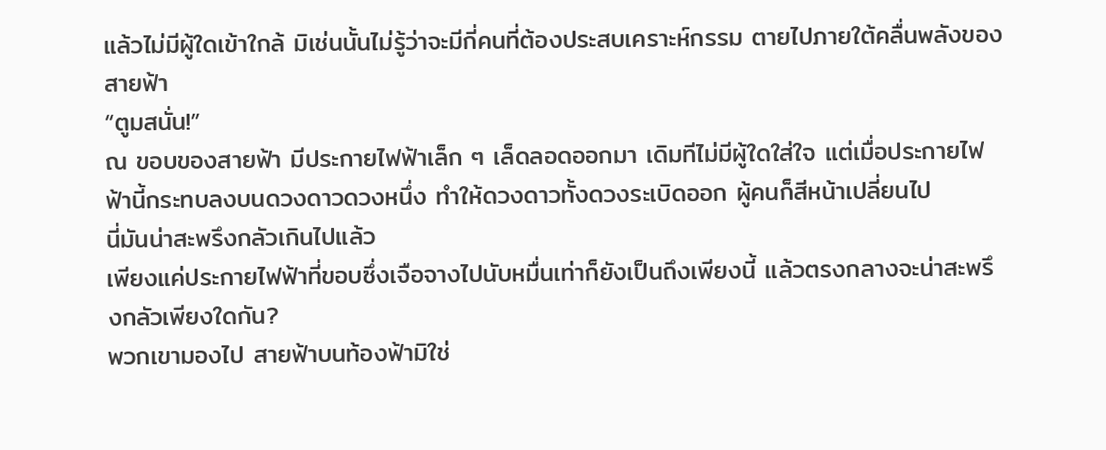แล้วไม่มีผู้ใดเข้าใกล้ มิเช่นนั้นไม่รู้ว่าจะมีกี่คนที่ต้องประสบเคราะห์กรรม ตายไปภายใต้คลื่นพลังของสายฟ้า
“ตูมสนั่น!”
ณ ขอบของสายฟ้า มีประกายไฟฟ้าเล็ก ๆ เล็ดลอดออกมา เดิมทีไม่มีผู้ใดใส่ใจ แต่เมื่อประกายไฟฟ้านี้กระทบลงบนดวงดาวดวงหนึ่ง ทำให้ดวงดาวทั้งดวงระเบิดออก ผู้คนก็สีหน้าเปลี่ยนไป
นี่มันน่าสะพรึงกลัวเกินไปแล้ว
เพียงแค่ประกายไฟฟ้าที่ขอบซึ่งเจือจางไปนับหมื่นเท่าก็ยังเป็นถึงเพียงนี้ แล้วตรงกลางจะน่าสะพรึงกลัวเพียงใดกัน?
พวกเขามองไป สายฟ้าบนท้องฟ้ามิใช่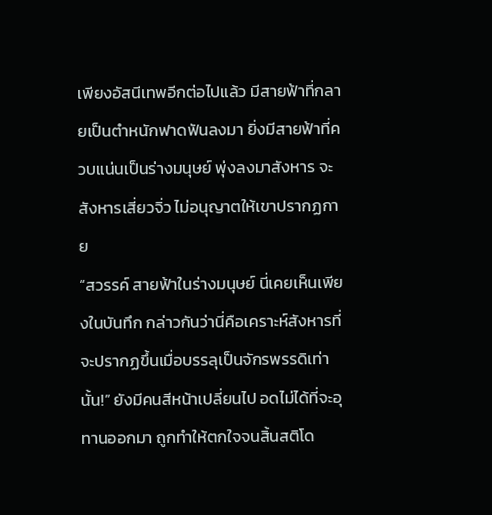เพียงอัสนีเทพอีกต่อไปแล้ว มีสายฟ้าที่กลายเป็นตำหนักฟาดฟันลงมา ยิ่งมีสายฟ้าที่ควบแน่นเป็นร่างมนุษย์ พุ่งลงมาสังหาร จะสังหารเสี่ยวจิ่ว ไม่อนุญาตให้เขาปรากฏกาย
“สวรรค์ สายฟ้าในร่างมนุษย์ นี่เคยเห็นเพียงในบันทึก กล่าวกันว่านี่คือเคราะห์สังหารที่จะปรากฏขึ้นเมื่อบรรลุเป็นจักรพรรดิเท่านั้น!” ยังมีคนสีหน้าเปลี่ยนไป อดไม่ได้ที่จะอุทานออกมา ถูกทำให้ตกใจจนสิ้นสติโด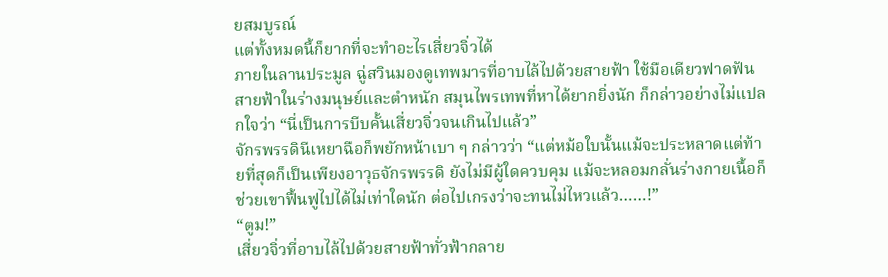ยสมบูรณ์
แต่ทั้งหมดนี้ก็ยากที่จะทำอะไรเสี่ยวจิ่วได้
ภายในลานประมูล ฉู่สวินมองดูเทพมารที่อาบไล้ไปด้วยสายฟ้า ใช้มือเดียวฟาดฟันสายฟ้าในร่างมนุษย์และตำหนัก สมุนไพรเทพที่หาได้ยากยิ่งนัก ก็กล่าวอย่างไม่แปลกใจว่า “นี่เป็นการบีบคั้นเสี่ยวจิ่วจนเกินไปแล้ว”
จักรพรรดินีเหยาฉือก็พยักหน้าเบา ๆ กล่าวว่า “แต่หม้อใบนั้นแม้จะประหลาดแต่ท้ายที่สุดก็เป็นเพียงอาวุธจักรพรรดิ ยังไม่มีผู้ใดควบคุม แม้จะหลอมกลั่นร่างกายเนื้อก็ช่วยเขาฟื้นฟูไปได้ไม่เท่าใดนัก ต่อไปเกรงว่าจะทนไม่ไหวแล้ว……!”
“ตูม!”
เสี่ยวจิ่วที่อาบไล้ไปด้วยสายฟ้าทั่วฟ้ากลาย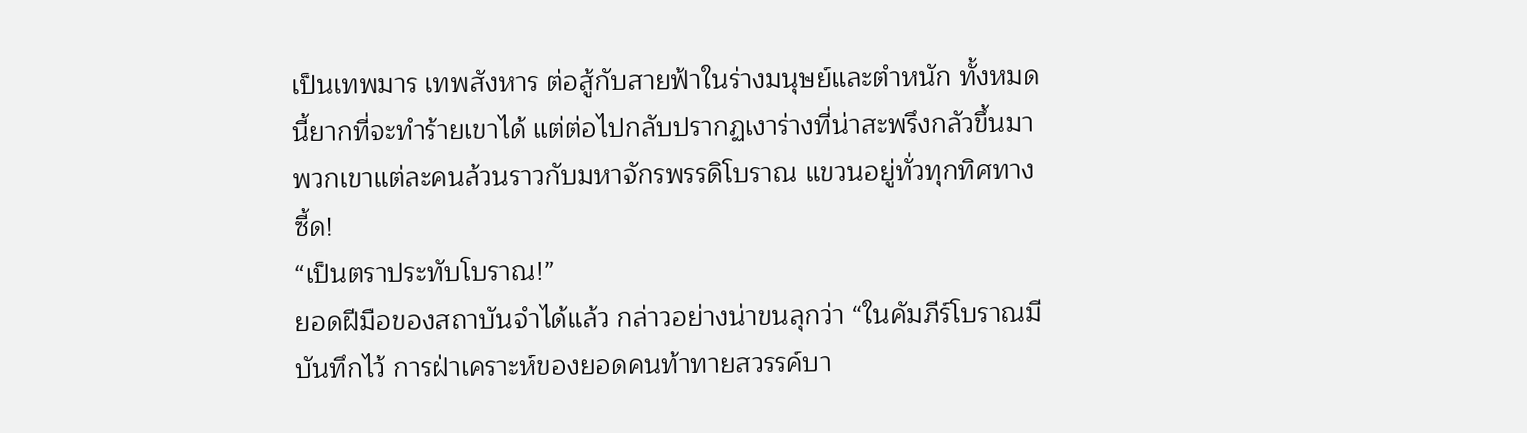เป็นเทพมาร เทพสังหาร ต่อสู้กับสายฟ้าในร่างมนุษย์และตำหนัก ทั้งหมดนี้ยากที่จะทำร้ายเขาได้ แต่ต่อไปกลับปรากฏเงาร่างที่น่าสะพรึงกลัวขึ้นมา
พวกเขาแต่ละคนล้วนราวกับมหาจักรพรรดิโบราณ แขวนอยู่ทั่วทุกทิศทาง
ซี้ด!
“เป็นตราประทับโบราณ!”
ยอดฝีมือของสถาบันจำได้แล้ว กล่าวอย่างน่าขนลุกว่า “ในคัมภีร์โบราณมีบันทึกไว้ การฝ่าเคราะห์ของยอดคนท้าทายสวรรค์บา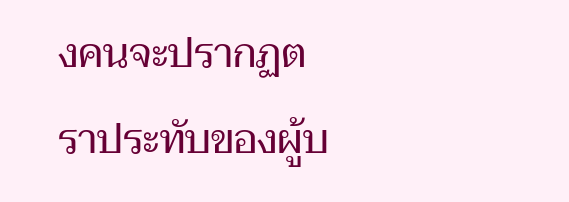งคนจะปรากฏตราประทับของผู้บ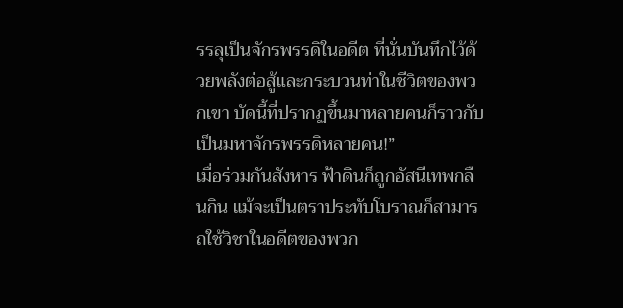รรลุเป็นจักรพรรดิในอดีต ที่นั่นบันทึกไว้ด้วยพลังต่อสู้และกระบวนท่าในชีวิตของพวกเขา บัดนี้ที่ปรากฏขึ้นมาหลายคนก็ราวกับเป็นมหาจักรพรรดิหลายคน!”
เมื่อร่วมกันสังหาร ฟ้าดินก็ถูกอัสนีเทพกลืนกิน แม้จะเป็นตราประทับโบราณก็สามารถใช้วิชาในอดีตของพวก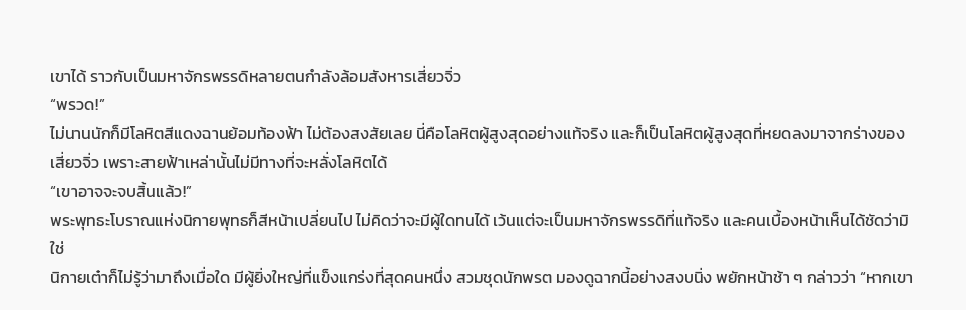เขาได้ ราวกับเป็นมหาจักรพรรดิหลายตนกำลังล้อมสังหารเสี่ยวจิ่ว
“พรวด!”
ไม่นานนักก็มีโลหิตสีแดงฉานย้อมท้องฟ้า ไม่ต้องสงสัยเลย นี่คือโลหิตผู้สูงสุดอย่างแท้จริง และก็เป็นโลหิตผู้สูงสุดที่หยดลงมาจากร่างของเสี่ยวจิ่ว เพราะสายฟ้าเหล่านั้นไม่มีทางที่จะหลั่งโลหิตได้
“เขาอาจจะจบสิ้นแล้ว!”
พระพุทธะโบราณแห่งนิกายพุทธก็สีหน้าเปลี่ยนไป ไม่คิดว่าจะมีผู้ใดทนได้ เว้นแต่จะเป็นมหาจักรพรรดิที่แท้จริง และคนเบื้องหน้าเห็นได้ชัดว่ามิใช่
นิกายเต๋าก็ไม่รู้ว่ามาถึงเมื่อใด มีผู้ยิ่งใหญ่ที่แข็งแกร่งที่สุดคนหนึ่ง สวมชุดนักพรต มองดูฉากนี้อย่างสงบนิ่ง พยักหน้าช้า ๆ กล่าวว่า “หากเขา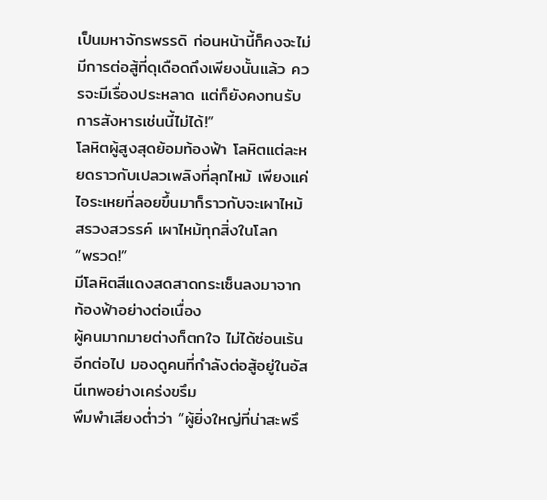เป็นมหาจักรพรรดิ ก่อนหน้านี้ก็คงจะไม่มีการต่อสู้ที่ดุเดือดถึงเพียงนั้นแล้ว ควรจะมีเรื่องประหลาด แต่ก็ยังคงทนรับการสังหารเช่นนี้ไม่ได้!”
โลหิตผู้สูงสุดย้อมท้องฟ้า โลหิตแต่ละหยดราวกับเปลวเพลิงที่ลุกไหม้ เพียงแค่ไอระเหยที่ลอยขึ้นมาก็ราวกับจะเผาไหม้สรวงสวรรค์ เผาไหม้ทุกสิ่งในโลก
“พรวด!”
มีโลหิตสีแดงสดสาดกระเซ็นลงมาจากท้องฟ้าอย่างต่อเนื่อง
ผู้คนมากมายต่างก็ตกใจ ไม่ได้ซ่อนเร้นอีกต่อไป มองดูคนที่กำลังต่อสู้อยู่ในอัสนีเทพอย่างเคร่งขรึม
พึมพำเสียงต่ำว่า “ผู้ยิ่งใหญ่ที่น่าสะพรึ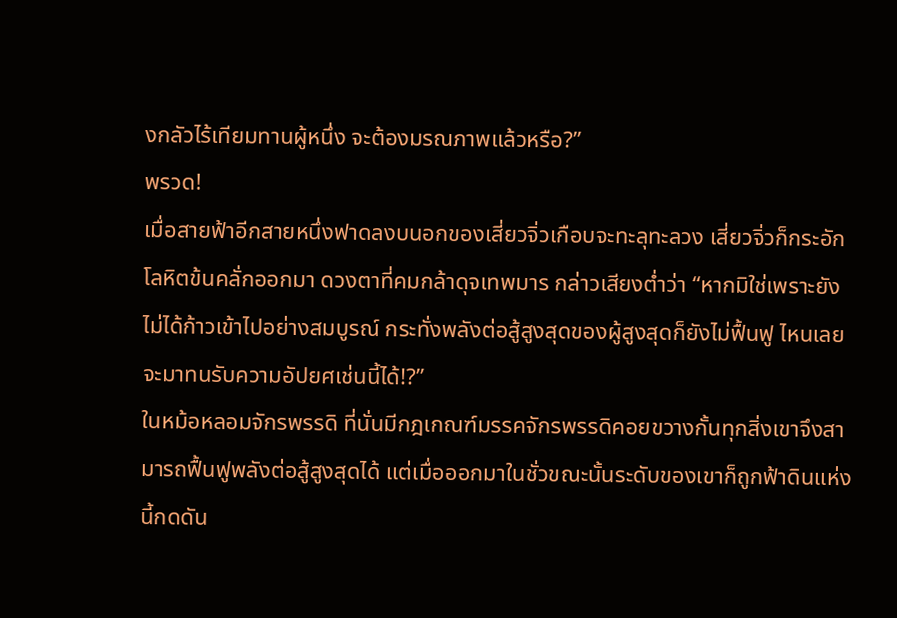งกลัวไร้เทียมทานผู้หนึ่ง จะต้องมรณภาพแล้วหรือ?”
พรวด!
เมื่อสายฟ้าอีกสายหนึ่งฟาดลงบนอกของเสี่ยวจิ่วเกือบจะทะลุทะลวง เสี่ยวจิ่วก็กระอักโลหิตข้นคลั่กออกมา ดวงตาที่คมกล้าดุจเทพมาร กล่าวเสียงต่ำว่า “หากมิใช่เพราะยังไม่ได้ก้าวเข้าไปอย่างสมบูรณ์ กระทั่งพลังต่อสู้สูงสุดของผู้สูงสุดก็ยังไม่ฟื้นฟู ไหนเลยจะมาทนรับความอัปยศเช่นนี้ได้!?”
ในหม้อหลอมจักรพรรดิ ที่นั่นมีกฎเกณฑ์มรรคจักรพรรดิคอยขวางกั้นทุกสิ่งเขาจึงสามารถฟื้นฟูพลังต่อสู้สูงสุดได้ แต่เมื่อออกมาในชั่วขณะนั้นระดับของเขาก็ถูกฟ้าดินแห่งนี้กดดัน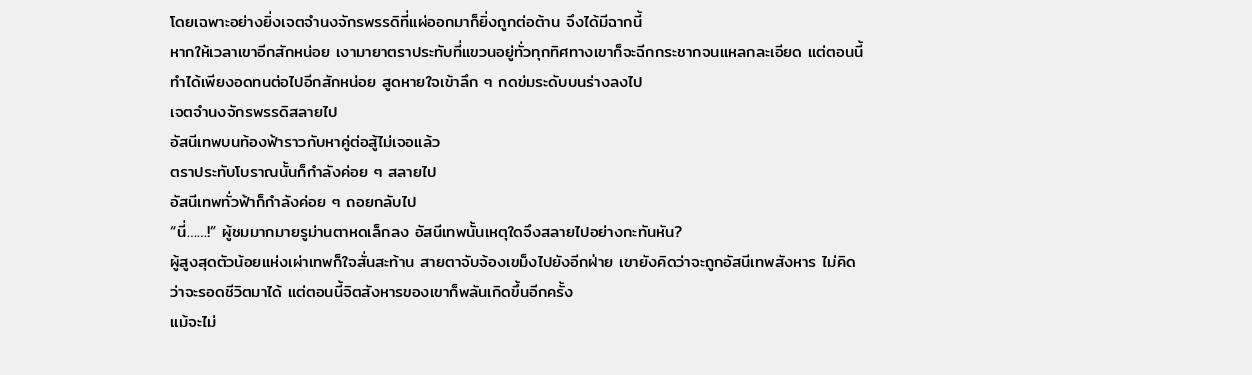โดยเฉพาะอย่างยิ่งเจตจำนงจักรพรรดิที่แผ่ออกมาก็ยิ่งถูกต่อต้าน จึงได้มีฉากนี้
หากให้เวลาเขาอีกสักหน่อย เงามายาตราประทับที่แขวนอยู่ทั่วทุกทิศทางเขาก็จะฉีกกระชากจนแหลกละเอียด แต่ตอนนี้ ทำได้เพียงอดทนต่อไปอีกสักหน่อย สูดหายใจเข้าลึก ๆ กดข่มระดับบนร่างลงไป
เจตจำนงจักรพรรดิสลายไป
อัสนีเทพบนท้องฟ้าราวกับหาคู่ต่อสู้ไม่เจอแล้ว
ตราประทับโบราณนั้นก็กำลังค่อย ๆ สลายไป
อัสนีเทพทั่วฟ้าก็กำลังค่อย ๆ ถอยกลับไป
“นี่……!” ผู้ชมมากมายรูม่านตาหดเล็กลง อัสนีเทพนั้นเหตุใดจึงสลายไปอย่างกะทันหัน?
ผู้สูงสุดตัวน้อยแห่งเผ่าเทพก็ใจสั่นสะท้าน สายตาจับจ้องเขม็งไปยังอีกฝ่าย เขายังคิดว่าจะถูกอัสนีเทพสังหาร ไม่คิดว่าจะรอดชีวิตมาได้ แต่ตอนนี้จิตสังหารของเขาก็พลันเกิดขึ้นอีกครั้ง
แม้จะไม่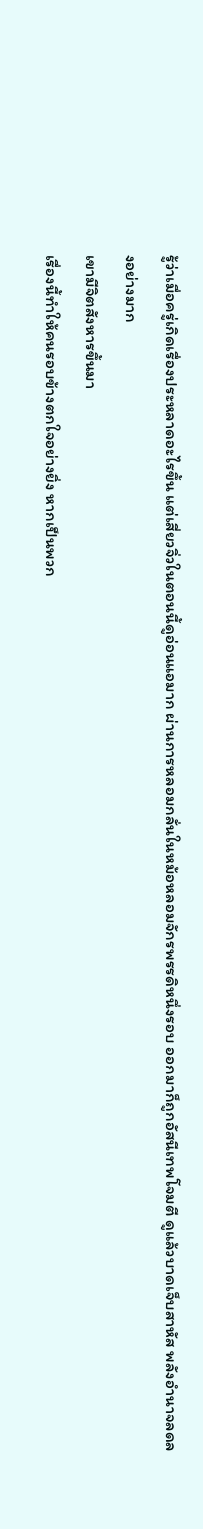รู้ว่าเมื่อครู่เกิดเรื่องประหลาดอะไรขึ้น แต่เสี่ยวจิ่วในตอนนี้ดูอ่อนแอมาก ผ่านการหลอมกลั่นในหม้อหลอมจักรพรรดิหนึ่งรอบ ออกมาก็ถูกอัสนีเทพโจมตี ดูแล้วบาดเจ็บสาหัส พลังอำนาจลดลงอย่างมาก
เขามีจิตสังหารขึ้นมา
เรื่องนี้ทำให้คนรอบข้างตกใจอย่างยิ่ง หากเป็นพวก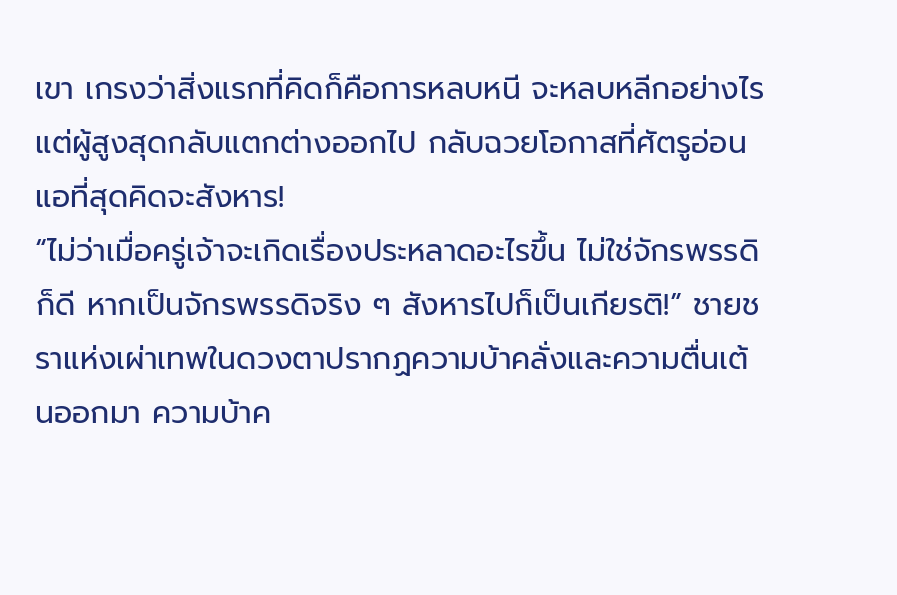เขา เกรงว่าสิ่งแรกที่คิดก็คือการหลบหนี จะหลบหลีกอย่างไร แต่ผู้สูงสุดกลับแตกต่างออกไป กลับฉวยโอกาสที่ศัตรูอ่อนแอที่สุดคิดจะสังหาร!
“ไม่ว่าเมื่อครู่เจ้าจะเกิดเรื่องประหลาดอะไรขึ้น ไม่ใช่จักรพรรดิก็ดี หากเป็นจักรพรรดิจริง ๆ สังหารไปก็เป็นเกียรติ!” ชายชราแห่งเผ่าเทพในดวงตาปรากฏความบ้าคลั่งและความตื่นเต้นออกมา ความบ้าค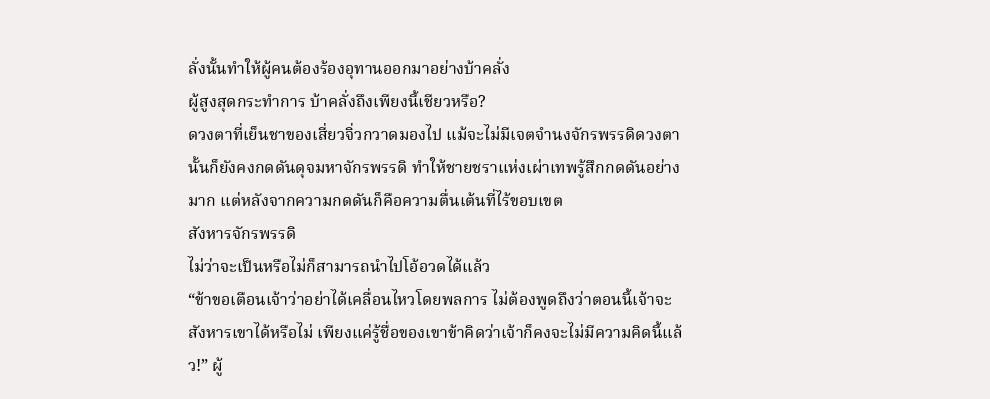ลั่งนั้นทำให้ผู้คนต้องร้องอุทานออกมาอย่างบ้าคลั่ง
ผู้สูงสุดกระทำการ บ้าคลั่งถึงเพียงนี้เชียวหรือ?
ดวงตาที่เย็นชาของเสี่ยวจิ่วกวาดมองไป แม้จะไม่มีเจตจำนงจักรพรรดิดวงตานั้นก็ยังคงกดดันดุจมหาจักรพรรดิ ทำให้ชายชราแห่งเผ่าเทพรู้สึกกดดันอย่างมาก แต่หลังจากความกดดันก็คือความตื่นเต้นที่ไร้ขอบเขต
สังหารจักรพรรดิ
ไม่ว่าจะเป็นหรือไม่ก็สามารถนำไปโอ้อวดได้แล้ว
“ข้าขอเตือนเจ้าว่าอย่าได้เคลื่อนไหวโดยพลการ ไม่ต้องพูดถึงว่าตอนนี้เจ้าจะสังหารเขาได้หรือไม่ เพียงแค่รู้ชื่อของเขาข้าคิดว่าเจ้าก็คงจะไม่มีความคิดนี้แล้ว!” ผู้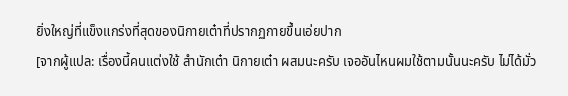ยิ่งใหญ่ที่แข็งแกร่งที่สุดของนิกายเต๋าที่ปรากฏกายขึ้นเอ่ยปาก
[จากผู้แปล: เรื่องนี้คนแต่งใช้ สำนักเต๋า นิกายเต๋า ผสมนะครับ เจออันไหนผมใช้ตามนั้นนะครับ ไม่ได้มั่ว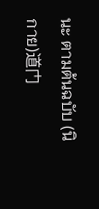นะ ตามต้นฉบับ (นิกาย)道门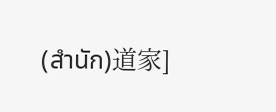(สำนัก)道家]